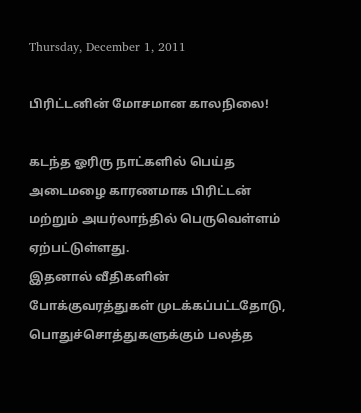Thursday, December 1, 2011

பிரிட்டனின் மோசமான காலநிலை!

கடந்த ஓரிரு நாட்களில் பெய்த அடைமழை காரணமாக பிரிட்டன் மற்றும் அயர்லாந்தில் பெருவெள்ளம் ஏற்பட்டுள்ளது.
இதனால் வீதிகளின் போக்குவரத்துகள் முடக்கப்பட்டதோடு,
பொதுச்சொத்துகளுக்கும் பலத்த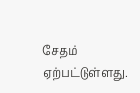சேதம் ஏற்பட்டுள்ளது.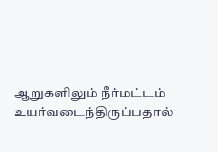ஆறுகளிலும் நீர்மட்டம் உயர்வடைந்திருப்பதால்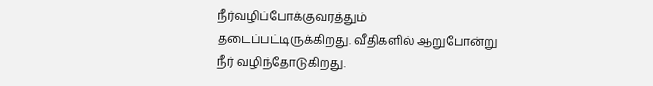நீர்வழிப்போக்குவரத்தும் தடைப்பட்டிருக்கிறது. வீதிகளில் ஆறுபோன்று நீர் வழிந்தோடுகிறது.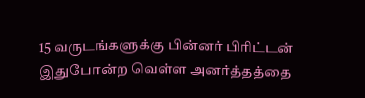15 வருடங்களுக்கு பின்னர் பிரிட்டன் இதுபோன்ற வெள்ள அனர்த்தத்தை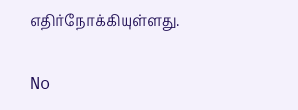எதிர்நோக்கியுள்ளது.

No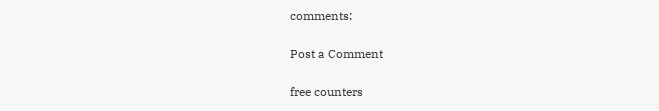comments:

Post a Comment

free counters